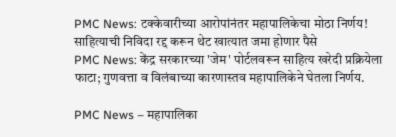PMC News: टक्केवारीच्या आरोपांनंतर महापालिकेचा मोठा निर्णय! साहित्याची निविदा रद्द करून थेट खात्यात जमा होणार पैसे
PMC News: केंद्र सरकारच्या 'जेम' पोर्टलवरून साहित्य खरेदी प्रक्रियेला फाटा; गुणवत्ता व विलंबाच्या कारणास्तव महापालिकेने घेतला निर्णय.

PMC News – महापालिका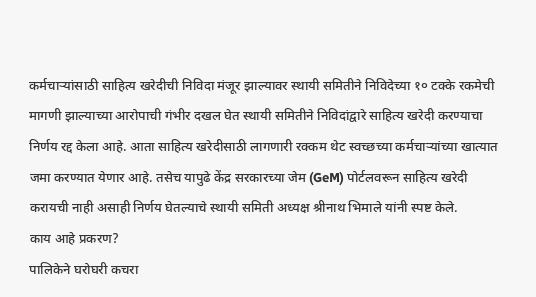कर्मचाऱ्यांसाठी साहित्य खरेदीची निविदा मंजूर झाल्यावर स्थायी समितीने निविदेच्या १० टक्के रकमेची मागणी झाल्याच्या आरोपाची गंभीर दखल घेत स्थायी समितीने निविदांद्वारे साहित्य खरेदी करण्याचा निर्णय रद्द केला आहे. आता साहित्य खरेदीसाठी लागणारी रक्कम थेट स्वच्छच्या कर्मचाऱ्यांच्या खात्यात जमा करण्यात येणार आहे. तसेच यापुढे केंद्र सरकारच्या जेम (GeM) पोर्टलवरून साहित्य खरेदी करायची नाही असाही निर्णय घेतल्याचे स्थायी समिती अध्यक्ष श्रीनाथ भिमाले यांनी स्पष्ट केले.
काय आहे प्रकरण?
पालिकेने घरोघरी कचरा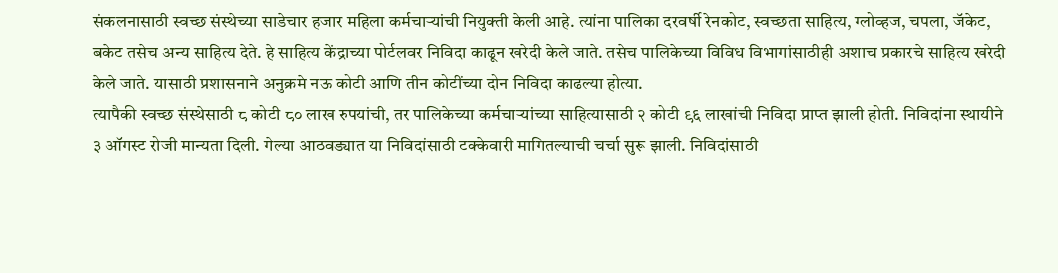संकलनासाठी स्वच्छ संस्थेच्या साडेचार हजार महिला कर्मचाऱ्यांची नियुक्ती केली आहे. त्यांना पालिका दरवर्षी रेनकोट, स्वच्छता साहित्य, ग्लोव्हज, चपला, जॅकेट, बकेट तसेच अन्य साहित्य देते. हे साहित्य केंद्राच्या पोर्टलवर निविदा काढून खरेदी केले जाते. तसेच पालिकेच्या विविध विभागांसाठीही अशाच प्रकारचे साहित्य खरेदी केले जाते. यासाठी प्रशासनाने अनुक्रमे नऊ कोटी आणि तीन कोटींच्या दोन निविदा काढल्या होत्या.
त्यापैकी स्वच्छ संस्थेसाठी ८ कोटी ८० लाख रुपयांची, तर पालिकेच्या कर्मचाऱ्यांच्या साहित्यासाठी २ कोटी ९६ लाखांची निविदा प्राप्त झाली होती. निविदांना स्थायीने ३ ऑगस्ट रोजी मान्यता दिली. गेल्या आठवड्यात या निविदांसाठी टक्केवारी मागितल्याची चर्चा सुरू झाली. निविदांसाठी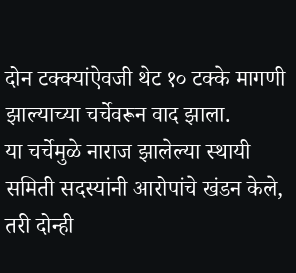दोन टक्क्यांऐवजी थेट १० टक्के मागणी झाल्याच्या चर्चेवरून वाद झाला.
या चर्चेमुळे नाराज झालेल्या स्थायी समिती सदस्यांनी आरोपांचे खंडन केले, तरी दोन्ही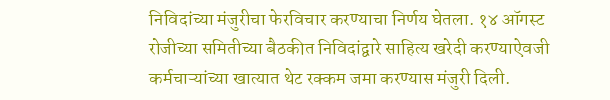निविदांच्या मंजुरीचा फेरविचार करण्याचा निर्णय घेतला. १४ ऑगस्ट रोजीच्या समितीच्या बैठकीत निविदांद्वारे साहित्य खरेदी करण्याऐवजी कर्मचाऱ्यांच्या खात्यात थेट रक्कम जमा करण्यास मंजुरी दिली.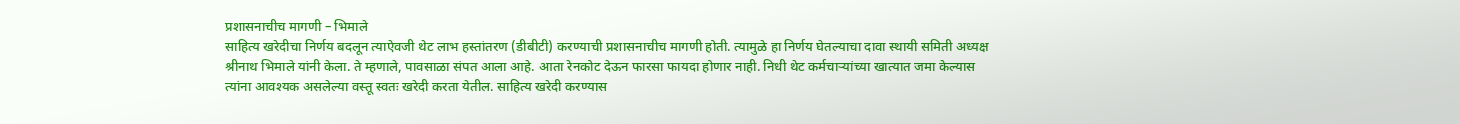प्रशासनाचीच मागणी – भिमाले
साहित्य खरेदीचा निर्णय बदलून त्याऐवजी थेट लाभ हस्तांतरण (डीबीटी) करण्याची प्रशासनाचीच मागणी होती. त्यामुळे हा निर्णय घेतल्याचा दावा स्थायी समिती अध्यक्ष श्रीनाथ भिमाले यांनी केला. ते म्हणाले, पावसाळा संपत आला आहे. आता रेनकोट देऊन फारसा फायदा होणार नाही. निधी थेट कर्मचाऱ्यांच्या खात्यात जमा केल्यास त्यांना आवश्यक असलेल्या वस्तू स्वतः खरेदी करता येतील. साहित्य खरेदी करण्यास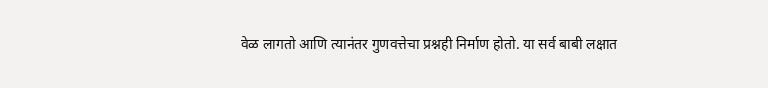वेळ लागतो आणि त्यानंतर गुणवत्तेचा प्रश्नही निर्माण होतो. या सर्व बाबी लक्षात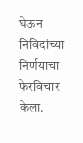घेऊन निविदांच्या निर्णयाचा फेरविचार केला.